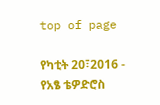top of page

የካቲት 20፣2016 - የአፄ ቴዎድሮስ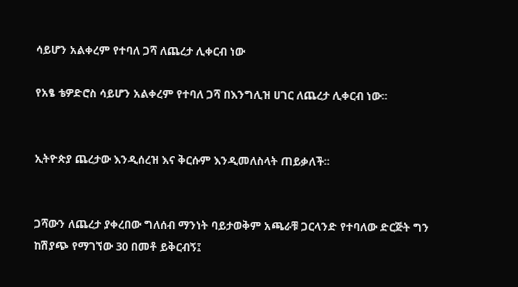ሳይሆን አልቀረም የተባለ ጋሻ ለጨረታ ሊቀርብ ነው

የአፄ ቴዎድሮስ ሳይሆን አልቀረም የተባለ ጋሻ በእንግሊዝ ሀገር ለጨረታ ሊቀርብ ነው፡፡


ኢትዮጵያ ጨረታው እንዲሰረዝ እና ቅርሱም እንዲመለስላት ጠይቃለች፡፡


ጋሻውን ለጨረታ ያቀረበው ግለሰብ ማንነት ባይታወቅም አጫራቹ ጋርላንድ የተባለው ድርጅት ግን ከሽያጭ የማገኘው 30 በመቶ ይቅርብኝ፤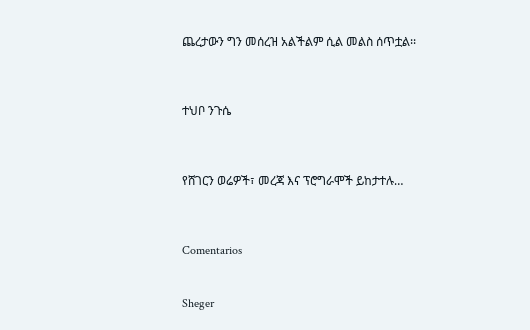ጨረታውን ግን መሰረዝ አልችልም ሲል መልስ ሰጥቷል፡፡



ተህቦ ንጉሴ



የሸገርን ወሬዎች፣ መረጃ እና ፕሮግራሞች ይከታተሉ…



Comentarios


Sheger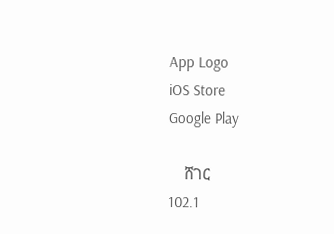App Logo
iOS Store
Google Play

    ሸገር
102.1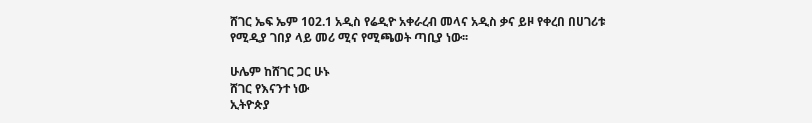ሸገር ኤፍ ኤም 102.1 አዲስ የሬዲዮ አቀራረብ መላና አዲስ ቃና ይዞ የቀረበ በሀገሪቱ የሚዲያ ገበያ ላይ መሪ ሚና የሚጫወት ጣቢያ ነው፡፡

ሁሌም ከሸገር ጋር ሁኑ
ሸገር የእናንተ ነው
ኢትዮጵያ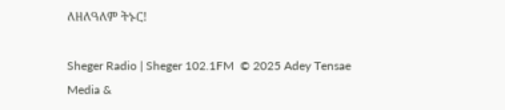ለዘለዓለም ትኑር!

Sheger Radio | Sheger 102.1FM  © 2025 Adey Tensae Media &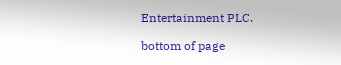Entertainment PLC.

bottom of page